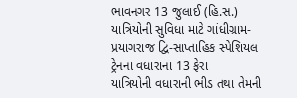ભાવનગર 13 જુલાઈ (હિ.સ.) યાત્રિયોની સુવિધા માટે ગાંધીગ્રામ-પ્રયાગરાજ દ્વિ-સાપ્તાહિક સ્પેશિયલ ટ્રેનના વધારાના 13 ફેરા
યાત્રિયોની વધારાની ભીડ તથા તેમની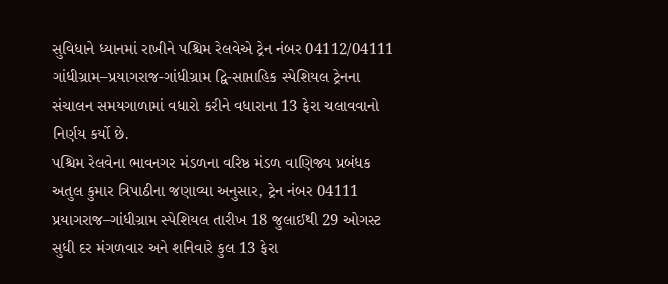સુવિધાને ધ્યાનમાં રાખીને પશ્ચિમ રેલવેએ ટ્રેન નંબર 04112/04111 ગાંધીગ્રામ–પ્રયાગરાજ-ગાંધીગ્રામ દ્વિ-સાપ્તાહિક સ્પેશિયલ ટ્રેનના સંચાલન સમયગાળામાં વધારો કરીને વધારાના 13 ફેરા ચલાવવાનો નિર્ણય કર્યો છે.
પશ્ચિમ રેલવેના ભાવનગર મંડળના વરિષ્ઠ મંડળ વાણિજ્ય પ્રબંધક અતુલ કુમાર ત્રિપાઠીના જણાવ્યા અનુસાર, ટ્રેન નંબર 04111 પ્રયાગરાજ–ગાંધીગ્રામ સ્પેશિયલ તારીખ 18 જુલાઈથી 29 ઓગસ્ટ સુધી દર મંગળવાર અને શનિવારે કુલ 13 ફેરા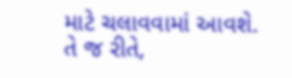માટે ચલાવવામાં આવશે.
તે જ રીતે,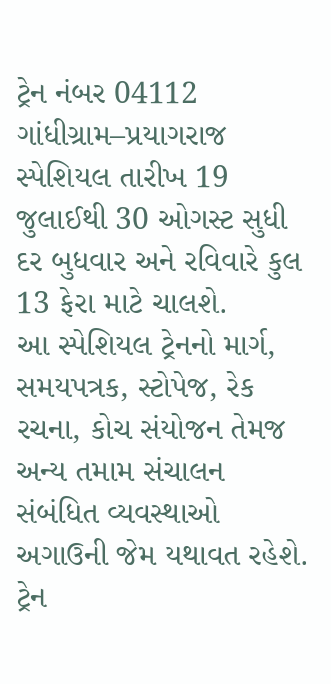ટ્રેન નંબર 04112 ગાંધીગ્રામ–પ્રયાગરાજ સ્પેશિયલ તારીખ 19 જુલાઈથી 30 ઓગસ્ટ સુધી દર બુધવાર અને રવિવારે કુલ 13 ફેરા માટે ચાલશે.
આ સ્પેશિયલ ટ્રેનનો માર્ગ, સમયપત્રક, સ્ટોપેજ, રેક રચના, કોચ સંયોજન તેમજ અન્ય તમામ સંચાલન સંબંધિત વ્યવસ્થાઓ અગાઉની જેમ યથાવત રહેશે. ટ્રેન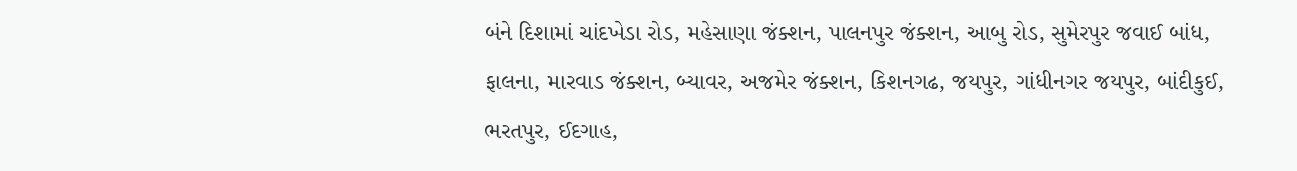બંને દિશામાં ચાંદખેડા રોડ, મહેસાણા જંક્શન, પાલનપુર જંક્શન, આબુ રોડ, સુમેરપુર જવાઈ બાંધ, ફાલના, મારવાડ જંક્શન, બ્યાવર, અજમેર જંક્શન, કિશનગઢ, જયપુર, ગાંધીનગર જયપુર, બાંદીકુઈ, ભરતપુર, ઈદગાહ,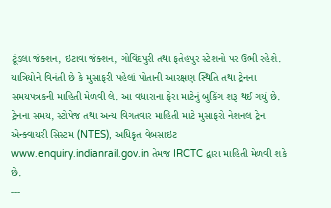ટૂંડલા જંક્શન, ઇટાવા જંક્શન, ગોવિંદપુરી તથા ફતેહપુર સ્ટેશનો પર ઉભી રહેશે.
યાત્રિયોને વિનંતી છે કે મુસાફરી પહેલાં પોતાની આરક્ષણ સ્થિતિ તથા ટ્રેનના સમયપત્રકની માહિતી મેળવી લે. આ વધારાના ફેરા માટેનું બુકિંગ શરૂ થઈ ગયું છે. ટ્રેનના સમય, સ્ટોપેજ તથા અન્ય વિગતવાર માહિતી માટે મુસાફરો નેશનલ ટ્રેન એન્ક્વાયરી સિસ્ટમ (NTES), અધિકૃત વેબસાઇટ www.enquiry.indianrail.gov.in તેમજ IRCTC દ્વારા માહિતી મેળવી શકે છે.
---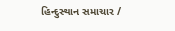હિન્દુસ્થાન સમાચાર /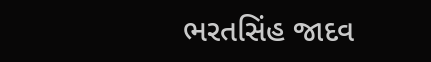ભરતસિંહ જાદવ